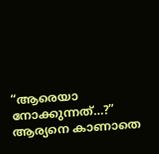“ആരെയാ നോക്കുന്നത്…?”
ആര്യനെ കാണാതെ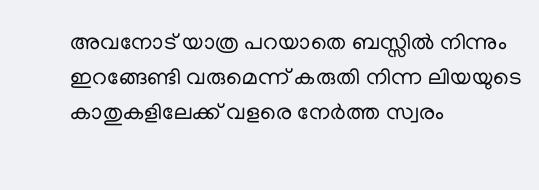അവനോട് യാത്ര പറയാതെ ബസ്സിൽ നിന്നും ഇറങ്ങേണ്ടി വരുമെന്ന് കരുതി നിന്ന ലിയയുടെ കാതുകളിലേക്ക് വളരെ നേർത്ത സ്വരം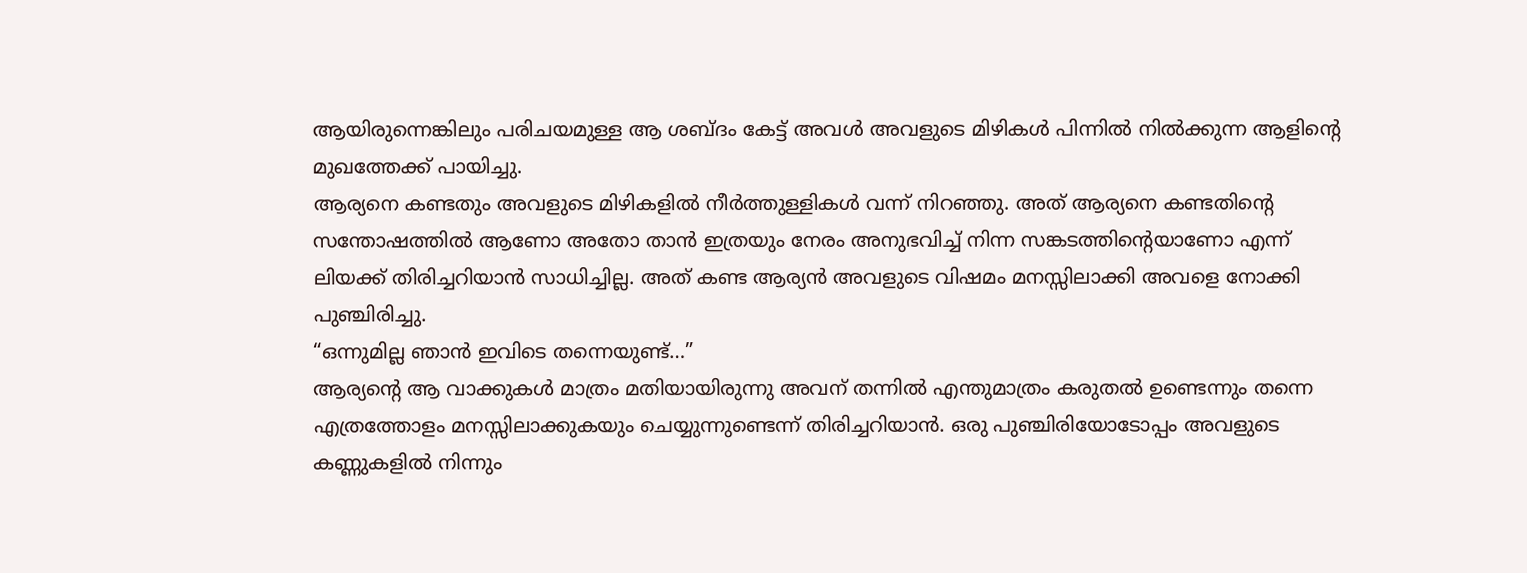ആയിരുന്നെങ്കിലും പരിചയമുള്ള ആ ശബ്ദം കേട്ട് അവൾ അവളുടെ മിഴികൾ പിന്നിൽ നിൽക്കുന്ന ആളിൻ്റെ മുഖത്തേക്ക് പായിച്ചു.
ആര്യനെ കണ്ടതും അവളുടെ മിഴികളിൽ നീർത്തുള്ളികൾ വന്ന് നിറഞ്ഞു. അത് ആര്യനെ കണ്ടതിൻ്റെ സന്തോഷത്തിൽ ആണോ അതോ താൻ ഇത്രയും നേരം അനുഭവിച്ച് നിന്ന സങ്കടത്തിൻ്റെയാണോ എന്ന് ലിയക്ക് തിരിച്ചറിയാൻ സാധിച്ചില്ല. അത് കണ്ട ആര്യൻ അവളുടെ വിഷമം മനസ്സിലാക്കി അവളെ നോക്കി പുഞ്ചിരിച്ചു.
“ഒന്നുമില്ല ഞാൻ ഇവിടെ തന്നെയുണ്ട്…”
ആര്യൻ്റെ ആ വാക്കുകൾ മാത്രം മതിയായിരുന്നു അവന് തന്നിൽ എന്തുമാത്രം കരുതൽ ഉണ്ടെന്നും തന്നെ എത്രത്തോളം മനസ്സിലാക്കുകയും ചെയ്യുന്നുണ്ടെന്ന് തിരിച്ചറിയാൻ. ഒരു പുഞ്ചിരിയോടോപ്പം അവളുടെ കണ്ണുകളിൽ നിന്നും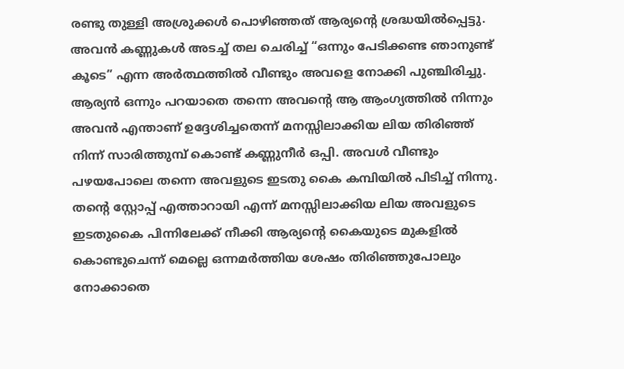രണ്ടു തുള്ളി അശ്രുക്കൾ പൊഴിഞ്ഞത് ആര്യൻ്റെ ശ്രദ്ധയിൽപ്പെട്ടു.
അവൻ കണ്ണുകൾ അടച്ച് തല ചെരിച്ച് “ഒന്നും പേടിക്കണ്ട ഞാനുണ്ട് കൂടെ” എന്ന അർത്ഥത്തിൽ വീണ്ടും അവളെ നോക്കി പുഞ്ചിരിച്ചു. ആര്യൻ ഒന്നും പറയാതെ തന്നെ അവൻ്റെ ആ ആംഗ്യത്തിൽ നിന്നും അവൻ എന്താണ് ഉദ്ദേശിച്ചതെന്ന് മനസ്സിലാക്കിയ ലിയ തിരിഞ്ഞ് നിന്ന് സാരിത്തുമ്പ് കൊണ്ട് കണ്ണുനീർ ഒപ്പി. അവൾ വീണ്ടും പഴയപോലെ തന്നെ അവളുടെ ഇടതു കൈ കമ്പിയിൽ പിടിച്ച് നിന്നു.
തൻ്റെ സ്റ്റോപ്പ് എത്താറായി എന്ന് മനസ്സിലാക്കിയ ലിയ അവളുടെ ഇടതുകൈ പിന്നിലേക്ക് നീക്കി ആര്യൻ്റെ കൈയുടെ മുകളിൽ കൊണ്ടുചെന്ന് മെല്ലെ ഒന്നമർത്തിയ ശേഷം തിരിഞ്ഞുപോലും നോക്കാതെ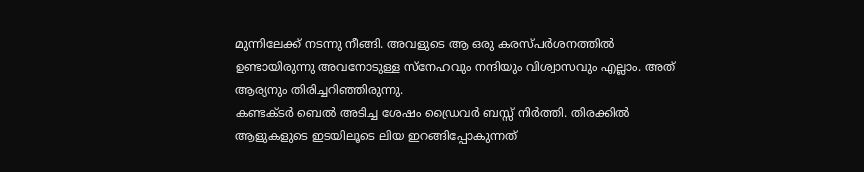മുന്നിലേക്ക് നടന്നു നീങ്ങി. അവളുടെ ആ ഒരു കരസ്പർശനത്തിൽ ഉണ്ടായിരുന്നു അവനോടുള്ള സ്നേഹവും നന്ദിയും വിശ്വാസവും എല്ലാം. അത് ആര്യനും തിരിച്ചറിഞ്ഞിരുന്നു.
കണ്ടക്ടർ ബെൽ അടിച്ച ശേഷം ഡ്രൈവർ ബസ്സ് നിർത്തി. തിരക്കിൽ ആളുകളുടെ ഇടയിലൂടെ ലിയ ഇറങ്ങിപ്പോകുന്നത്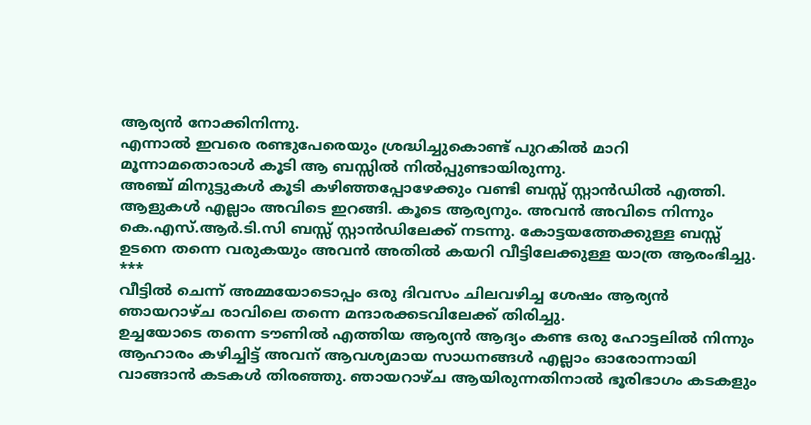ആര്യൻ നോക്കിനിന്നു.
എന്നാൽ ഇവരെ രണ്ടുപേരെയും ശ്രദ്ധിച്ചുകൊണ്ട് പുറകിൽ മാറി മൂന്നാമതൊരാൾ കൂടി ആ ബസ്സിൽ നിൽപ്പുണ്ടായിരുന്നു.
അഞ്ച് മിനുട്ടുകൾ കൂടി കഴിഞ്ഞപ്പോഴേക്കും വണ്ടി ബസ്സ് സ്റ്റാൻഡിൽ എത്തി. ആളുകൾ എല്ലാം അവിടെ ഇറങ്ങി. കൂടെ ആര്യനും. അവൻ അവിടെ നിന്നും കെ.എസ്.ആർ.ടി.സി ബസ്സ് സ്റ്റാൻഡിലേക്ക് നടന്നു. കോട്ടയത്തേക്കുള്ള ബസ്സ് ഉടനെ തന്നെ വരുകയും അവൻ അതിൽ കയറി വീട്ടിലേക്കുള്ള യാത്ര ആരംഭിച്ചു.
***
വീട്ടിൽ ചെന്ന് അമ്മയോടൊപ്പം ഒരു ദിവസം ചിലവഴിച്ച ശേഷം ആര്യൻ ഞായറാഴ്ച രാവിലെ തന്നെ മന്ദാരക്കടവിലേക്ക് തിരിച്ചു.
ഉച്ചയോടെ തന്നെ ടൗണിൽ എത്തിയ ആര്യൻ ആദ്യം കണ്ട ഒരു ഹോട്ടലിൽ നിന്നും ആഹാരം കഴിച്ചിട്ട് അവന് ആവശ്യമായ സാധനങ്ങൾ എല്ലാം ഓരോന്നായി വാങ്ങാൻ കടകൾ തിരഞ്ഞു. ഞായറാഴ്ച ആയിരുന്നതിനാൽ ഭൂരിഭാഗം കടകളും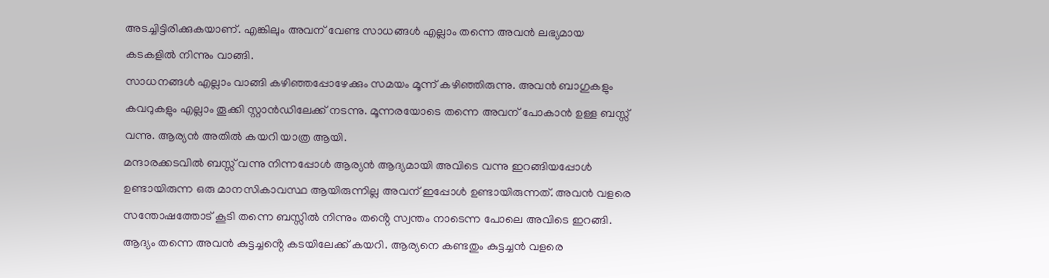അടച്ചിട്ടിരിക്കുകയാണ്. എങ്കിലും അവന് വേണ്ട സാധങ്ങൾ എല്ലാം തന്നെ അവൻ ലഭ്യമായ കടകളിൽ നിന്നും വാങ്ങി.
സാധനങ്ങൾ എല്ലാം വാങ്ങി കഴിഞ്ഞപ്പോഴേക്കും സമയം മൂന്ന് കഴിഞ്ഞിരുന്നു. അവൻ ബാഗുകളും കവറുകളും എല്ലാം തൂക്കി സ്റ്റാൻഡിലേക്ക് നടന്നു. മൂന്നരയോടെ തന്നെ അവന് പോകാൻ ഉള്ള ബസ്സ് വന്നു. ആര്യൻ അതിൽ കയറി യാത്ര ആയി.
മന്ദാരക്കടവിൽ ബസ്സ് വന്നു നിന്നപ്പോൾ ആര്യൻ ആദ്യമായി അവിടെ വന്നു ഇറങ്ങിയപ്പോൾ ഉണ്ടായിരുന്ന ഒരു മാനസികാവസ്ഥ ആയിരുന്നില്ല അവന് ഇപ്പോൾ ഉണ്ടായിരുന്നത്. അവൻ വളരെ സന്തോഷത്തോട് കൂടി തന്നെ ബസ്സിൽ നിന്നും തൻ്റെ സ്വന്തം നാടെന്ന പോലെ അവിടെ ഇറങ്ങി.
ആദ്യം തന്നെ അവൻ കുട്ടച്ചൻ്റെ കടയിലേക്ക് കയറി. ആര്യനെ കണ്ടതും കുട്ടച്ചൻ വളരെ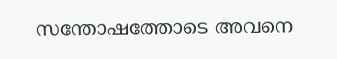സന്തോഷത്തോടെ അവനെ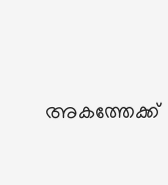അകത്തേക്ക്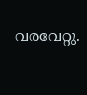വരവേറ്റു.